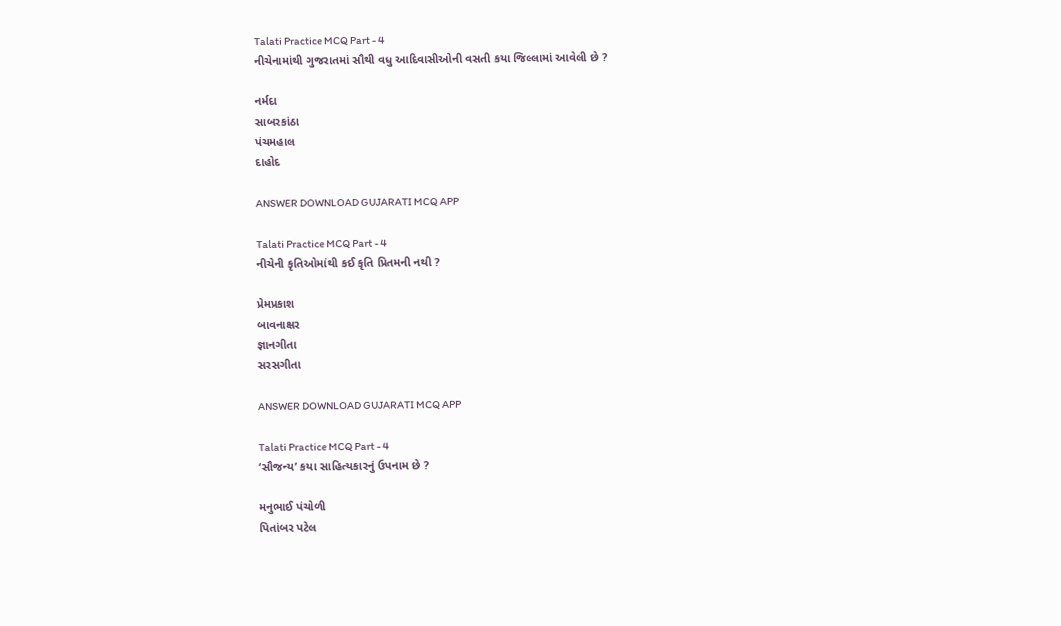Talati Practice MCQ Part - 4
નીચેનામાંથી ગુજરાતમાં સૌથી વધુ આદિવાસીઓની વસતી કયા જિલ્લામાં આવેલી છે ?

નર્મદા
સાબરકાંઠા
પંચમહાલ
દાહોદ

ANSWER DOWNLOAD GUJARATI MCQ APP

Talati Practice MCQ Part - 4
નીચેની કૃતિઓમાંથી કઈ કૃતિ પ્રિતમની નથી ?

પ્રેમપ્રકાશ
બાવનાક્ષર
જ્ઞાનગીતા
સરસગીતા

ANSWER DOWNLOAD GUJARATI MCQ APP

Talati Practice MCQ Part - 4
‘સૌજન્ય’ કયા સાહિત્યકારનું ઉપનામ છે ?

મનુભાઈ પંચોળી
પિતાંબર પટેલ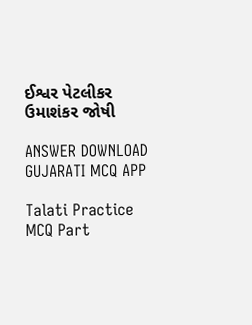ઈશ્વર પેટલીકર
ઉમાશંકર જોષી

ANSWER DOWNLOAD GUJARATI MCQ APP

Talati Practice MCQ Part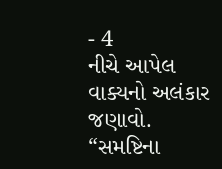- 4
નીચે આપેલ વાક્યનો અલંકાર જણાવો.
“સમષ્ટિના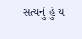સત્યનું હું ય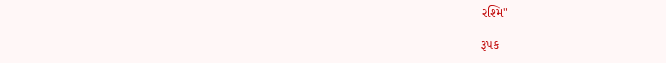રશ્મિ"

રૂપક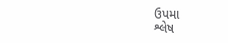ઉપમા
શ્લેષ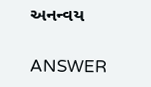અનન્વય

ANSWER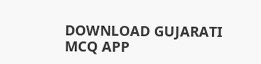DOWNLOAD GUJARATI MCQ APP